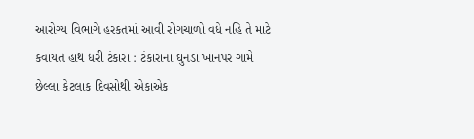આરોગ્ય વિભાગે હરકતમાં આવી રોગચાળો વધે નહિ તે માટે કવાયત હાથ ધરી ટંકારા : ટંકારાના ઘુનડા ખાનપર ગામે છેલ્લા કેટલાક દિવસોથી એકાએક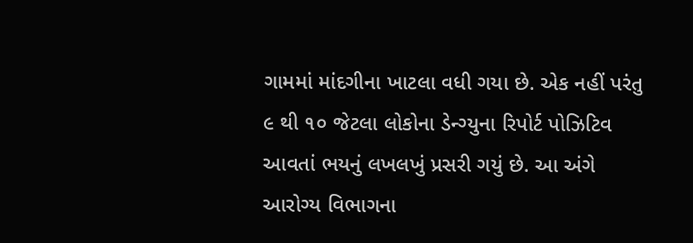ગામમાં માંદગીના ખાટલા વધી ગયા છે. એક નહીં પરંતુ ૯ થી ૧૦ જેટલા લોકોના ડેન્ગ્યુના રિપોર્ટ પોઝિટિવ આવતાં ભયનું લખલખું પ્રસરી ગયું છે. આ અંગે આરોગ્ય વિભાગના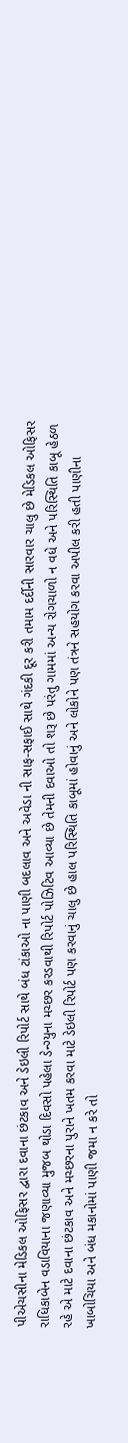પીએચસીના મેડિકલ ઓફિસર દ્વારા દવાના છંટકાવ અને ડેઇલી રિપોર્ટ સાથે બંધ ટાંકાઓ ના પાણી બદલાવ અને અવેડા ની સાફ-સફાઈ સાથે ગંદકી દૂર કરી તમામ દર્દીની સારવાર ચાલુ છે મેડિકલ ઓફિસર રાધિકાબેન વડાવિયાના જણાવ્યા મુજબ થોડા દિવસો પહેલા ડેન્ગ્યુના મચ્છર કરડવાથી રિપોર્ટ પોઝિટિવ આવ્યા છે તેમની દવાઓ તો શરૂ છે પરંતુ ગામમાં અન્ય રોગચાળો ન વધે અને પરિસ્થિતિ કાબૂ હેઠળ રહે એ માટે દવાના છંટકાવ અને મચ્છરના પુરાને ખતમ કરવા માટે ડેઇલી રિપોર્ટ પણ કરવાનું ચાલુ છે હાલ પરિસ્થિતિ કાબૂમાં હોવાનું અને લોકોને પણ તંત્રને સહયોગ કરવા અપીલ કરી હતી પાણીના ખાબોચિયા અને બંધ મકાનોમાં પાણી જમા ન કરે તો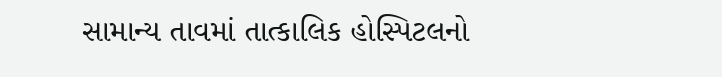સામાન્ય તાવમાં તાત્કાલિક હોસ્પિટલનો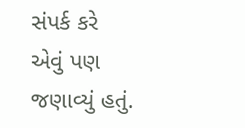સંપર્ક કરે એવું પણ જણાવ્યું હતું.